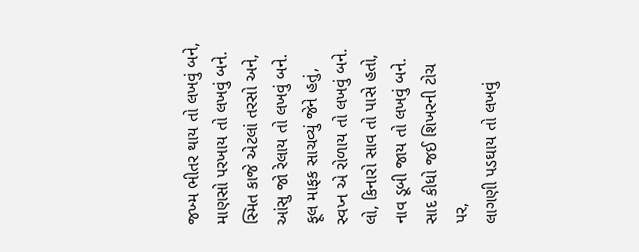જખ્મ ભીતર થાય તો લખવું બને,
માણસો પરખાય તો લખવું બને.
સ્મિત કાજે એટલાં તરસો અને,
આંસુ જો રેલાય તો લખવું બને.
ફૂલ માફક સાચવ્યું જેને હતું,
સ્વપ્ન એ રોળાય તો લખવું બને.
લો, કિનારો સાવ તો પાસે હતો,
નાવ ડૂબી જાય તો લખવું બને.
સાદ કીધો જઈ શિખરની ટોચ પર,
લાગણી પડઘાય તો લખવું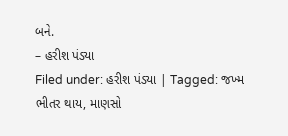બને.
– હરીશ પંડ્યા
Filed under: હરીશ પંડ્યા | Tagged: જખ્મ ભીતર થાય, માણસો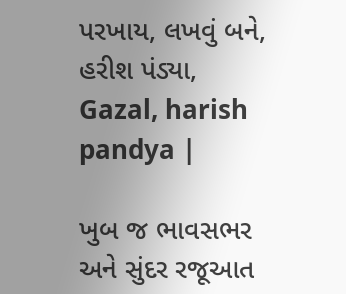પરખાય, લખવું બને, હરીશ પંડ્યા, Gazal, harish pandya |

ખુબ જ ભાવસભર અને સુંદર રજૂઆત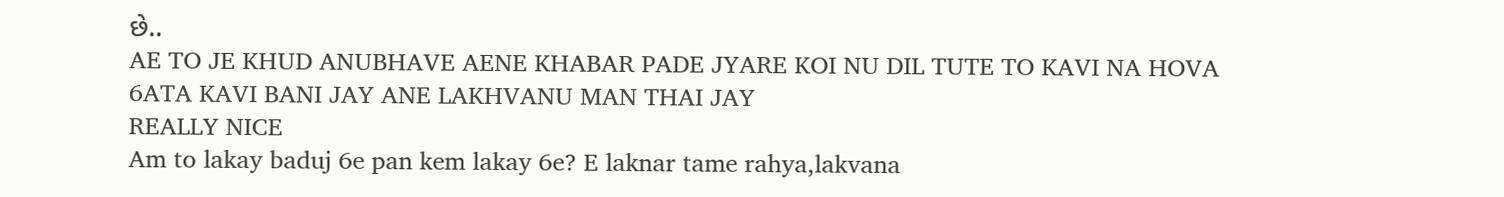છે..
AE TO JE KHUD ANUBHAVE AENE KHABAR PADE JYARE KOI NU DIL TUTE TO KAVI NA HOVA 6ATA KAVI BANI JAY ANE LAKHVANU MAN THAI JAY
REALLY NICE
Am to lakay baduj 6e pan kem lakay 6e? E laknar tame rahya,lakvana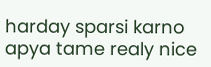harday sparsi karno apya tame realy nice